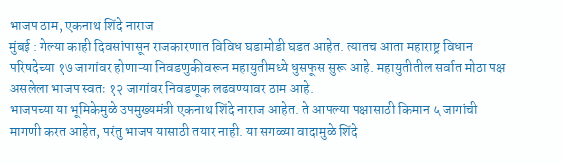भाजप ठाम, एकनाथ शिंदे नाराज
मुंबई : गेल्या काही दिवसांपासून राजकारणात विविध घडामोडी घडत आहेत. त्यातच आता महाराष्ट्र विधान परिषदेच्या १७ जागांवर होणाऱ्या निवडणुकीवरून महायुतीमध्ये धुसफूस सुरू आहे. महायुतीतील सर्वात मोठा पक्ष असलेला भाजप स्वतः १२ जागांवर निवडणूक लढवण्यावर ठाम आहे.
भाजपच्या या भूमिकेमुळे उपमुख्यमंत्री एकनाथ शिंदे नाराज आहेत. ते आपल्या पक्षासाठी किमान ५ जागांची मागणी करत आहेत, परंतु भाजप यासाठी तयार नाही. या सगळ्या वादामुळे शिंदे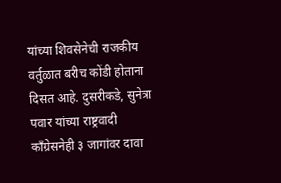यांच्या शिवसेनेची राजकीय वर्तुळात बरीच कोंडी होताना दिसत आहे. दुसरीकडे, सुनेत्रा पवार यांच्या राष्ट्रवादी काँग्रेसनेही ३ जागांवर दावा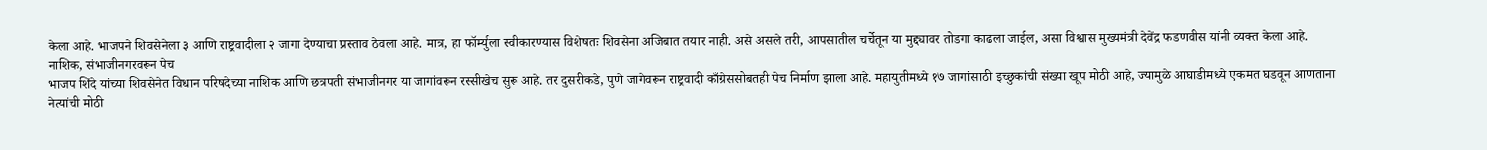केला आहे. भाजपने शिवसेनेला ३ आणि राष्ट्रवादीला २ जागा देण्याचा प्रस्ताव ठेवला आहे. मात्र, हा फॉर्म्युला स्वीकारण्यास विशेषतः शिवसेना अजिबात तयार नाही. असे असले तरी, आपसातील चर्चेतून या मुद्द्यावर तोडगा काढला जाईल, असा विश्वास मुख्यमंत्री देवेंद्र फडणवीस यांनी व्यक्त केला आहे.
नाशिक, संभाजीनगरवरून पेच
भाजप शिंदे यांच्या शिवसेनेत विधान परिषदेच्या नाशिक आणि छत्रपती संभाजीनगर या जागांवरून रस्सीखेच सुरू आहे. तर दुसरीकडे, पुणे जागेवरून राष्ट्रवादी काँग्रेससोबतही पेच निर्माण झाला आहे. महायुतीमध्ये १७ जागांसाठी इच्छुकांची संख्या खूप मोठी आहे, ज्यामुळे आघाडीमध्ये एकमत घडवून आणताना नेत्यांची मोठी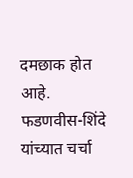दमछाक होत आहे.
फडणवीस-शिंदे यांच्यात चर्चा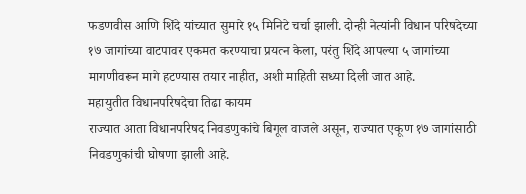फडणवीस आणि शिंदे यांच्यात सुमारे १५ मिनिटे चर्चा झाली. दोन्ही नेत्यांनी विधान परिषदेच्या १७ जागांच्या वाटपावर एकमत करण्याचा प्रयत्न केला, परंतु शिंदे आपल्या ५ जागांच्या मागणीवरून मागे हटण्यास तयार नाहीत, अशी माहिती सध्या दिली जात आहे.
महायुतीत विधानपरिषदेचा तिढा कायम
राज्यात आता विधानपरिषद निवडणुकांचे बिगूल वाजले असून, राज्यात एकूण १७ जागांसाठी निवडणुकांची घोषणा झाली आहे.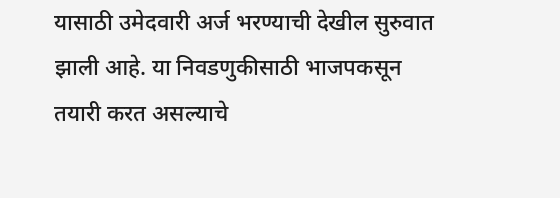यासाठी उमेदवारी अर्ज भरण्याची देखील सुरुवात झाली आहे. या निवडणुकीसाठी भाजपकसून तयारी करत असल्याचे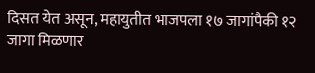दिसत येत असून, महायुतीत भाजपला १७ जागांपैकी १२ जागा मिळणार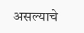असल्याचे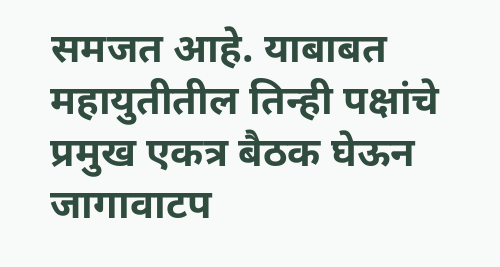समजत आहे. याबाबत महायुतीतील तिन्ही पक्षांचे प्रमुख एकत्र बैठक घेऊन जागावाटप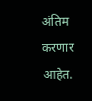अंतिम करणार आहेत.